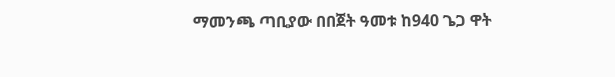ማመንጫ ጣቢያው በበጀት ዓመቱ ከ940 ጌጋ ዋት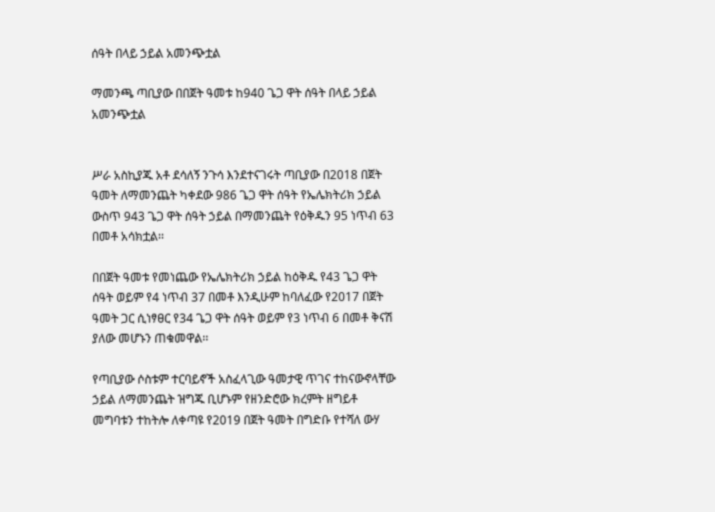ሰዓት በላይ ኃይል አመንጭቷል

ማመንጫ ጣቢያው በበጀት ዓመቱ ከ940 ጌጋ ዋት ሰዓት በላይ ኃይል አመንጭቷል


ሥራ አስኪያጁ አቶ ደሳለኝ ንጉሳ እንደተናገሩት ጣቢያው በ2018 በጀት ዓመት ለማመንጨት ካቀደው 986 ጌጋ ዋት ሰዓት የኤሌክትሪክ ኃይል ውስጥ 943 ጌጋ ዋት ሰዓት ኃይል በማመንጨት የዕቅዱን 95 ነጥብ 63 በመቶ አሳክቷል፡፡

በበጀት ዓመቱ የመነጨው የኤሌክትሪክ ኃይል ከዕቅዱ የ43 ጌጋ ዋት ሰዓት ወይም የ4 ነጥብ 37 በመቶ እንዲሁም ከባለፈው የ2017 በጀት ዓመት ጋር ሲነፃፀር የ34 ጌጋ ዋት ሰዓት ወይም የ3 ነጥብ 6 በመቶ ቅናሽ ያለው መሆኑን ጠቁመዋል፡፡

የጣቢያው ሶስቱም ተርባይኖች አስፈላጊው ዓመታዊ ጥገና ተከናውኖላቸው ኃይል ለማመንጨት ዝግጁ ቢሆኑም የዘንድሮው ክረምት ዘግይቶ መግባቱን ተከትሎ ለቀጣዩ የ2019 በጀት ዓመት በግድቡ የተሻለ ውሃ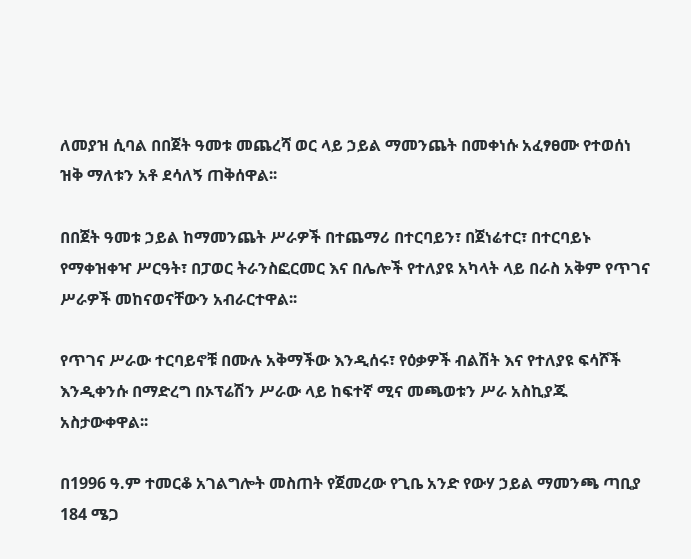ለመያዝ ሲባል በበጀት ዓመቱ መጨረሻ ወር ላይ ኃይል ማመንጨት በመቀነሱ አፈፃፀሙ የተወሰነ ዝቅ ማለቱን አቶ ደሳለኝ ጠቅሰዋል፡፡

በበጀት ዓመቱ ኃይል ከማመንጨት ሥራዎች በተጨማሪ በተርባይን፣ በጀነሬተር፣ በተርባይኑ የማቀዝቀዣ ሥርዓት፣ በፓወር ትራንስፎርመር እና በሌሎች የተለያዩ አካላት ላይ በራስ አቅም የጥገና ሥራዎች መከናወናቸውን አብራርተዋል፡፡

የጥገና ሥራው ተርባይኖቹ በሙሉ አቅማችው እንዲሰሩ፣ የዕቃዎች ብልሽት እና የተለያዩ ፍሳሾች እንዲቀንሱ በማድረግ በኦፕሬሽን ሥራው ላይ ከፍተኛ ሚና መጫወቱን ሥራ አስኪያጁ አስታውቀዋል፡፡

በ1996 ዓ.ም ተመርቆ አገልግሎት መስጠት የጀመረው የጊቤ አንድ የውሃ ኃይል ማመንጫ ጣቢያ 184 ሜጋ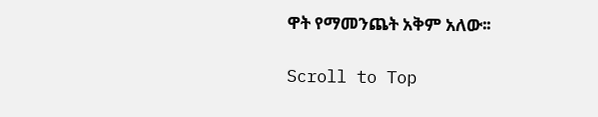ዋት የማመንጨት አቅም አለው፡፡

Scroll to Top